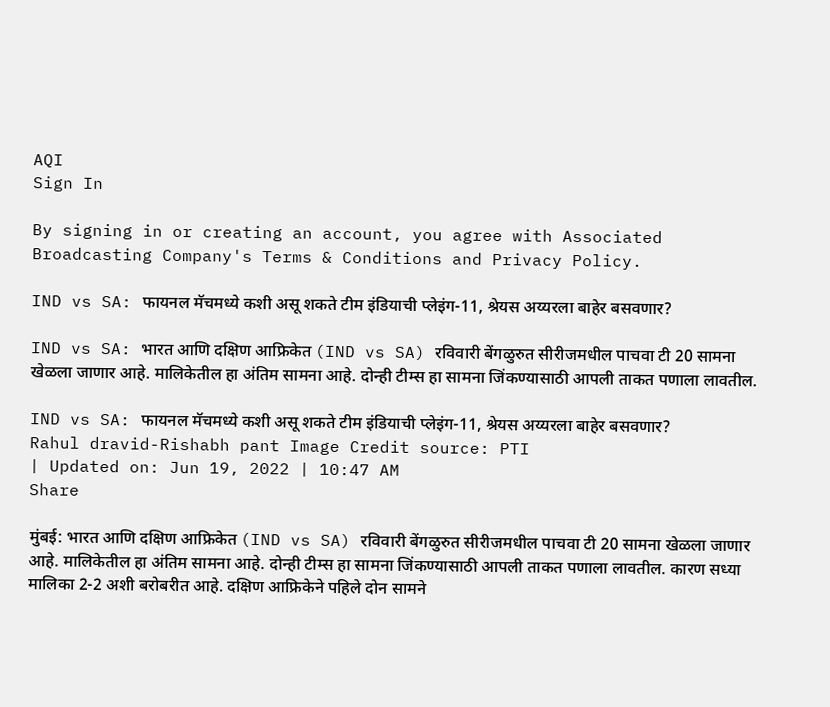AQI
Sign In

By signing in or creating an account, you agree with Associated Broadcasting Company's Terms & Conditions and Privacy Policy.

IND vs SA: फायनल मॅचमध्ये कशी असू शकते टीम इंडियाची प्लेइंग-11, श्रेयस अय्यरला बाहेर बसवणार?

IND vs SA: भारत आणि दक्षिण आफ्रिकेत (IND vs SA) रविवारी बेंगळुरुत सीरीजमधील पाचवा टी 20 सामना खेळला जाणार आहे. मालिकेतील हा अंतिम सामना आहे. दोन्ही टीम्स हा सामना जिंकण्यासाठी आपली ताकत पणाला लावतील.

IND vs SA: फायनल मॅचमध्ये कशी असू शकते टीम इंडियाची प्लेइंग-11, श्रेयस अय्यरला बाहेर बसवणार?
Rahul dravid-Rishabh pant Image Credit source: PTI
| Updated on: Jun 19, 2022 | 10:47 AM
Share

मुंबई: भारत आणि दक्षिण आफ्रिकेत (IND vs SA) रविवारी बेंगळुरुत सीरीजमधील पाचवा टी 20 सामना खेळला जाणार आहे. मालिकेतील हा अंतिम सामना आहे. दोन्ही टीम्स हा सामना जिंकण्यासाठी आपली ताकत पणाला लावतील. कारण सध्या मालिका 2-2 अशी बरोबरीत आहे. दक्षिण आफ्रिकेने पहिले दोन सामने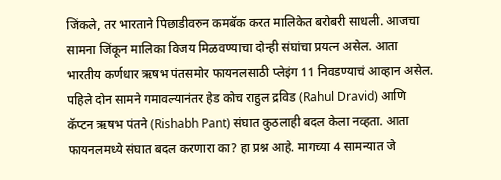जिंकले, तर भारताने पिछाडीवरुन कमबॅक करत मालिकेत बरोबरी साधली. आजचा सामना जिंकून मालिका विजय मिळवण्याचा दोन्ही संघांचा प्रयत्न असेल. आता भारतीय कर्णधार ऋषभ पंतसमोर फायनलसाठी प्लेइंग 11 निवडण्याचं आव्हान असेल. पहिले दोन सामने गमावल्यानंतर हेड कोच राहुल द्रविड (Rahul Dravid) आणि कॅप्टन ऋषभ पंतने (Rishabh Pant) संघात कुठलाही बदल केला नव्हता. आता फायनलमध्ये संघात बदल करणारा का? हा प्रश्न आहे. मागच्या 4 सामन्यात जे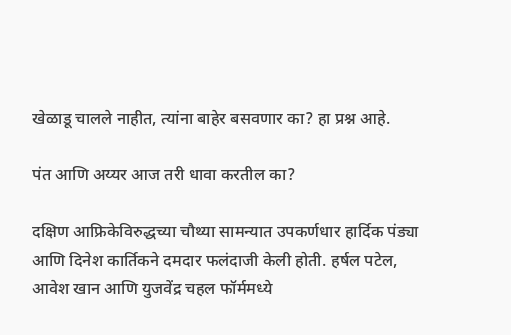खेळाडू चालले नाहीत, त्यांना बाहेर बसवणार का? हा प्रश्न आहे.

पंत आणि अय्यर आज तरी धावा करतील का?

दक्षिण आफ्रिकेविरुद्धच्या चौथ्या सामन्यात उपकर्णधार हार्दिक पंड्या आणि दिनेश कार्तिकने दमदार फलंदाजी केली होती. हर्षल पटेल, आवेश खान आणि युजवेंद्र चहल फॉर्ममध्ये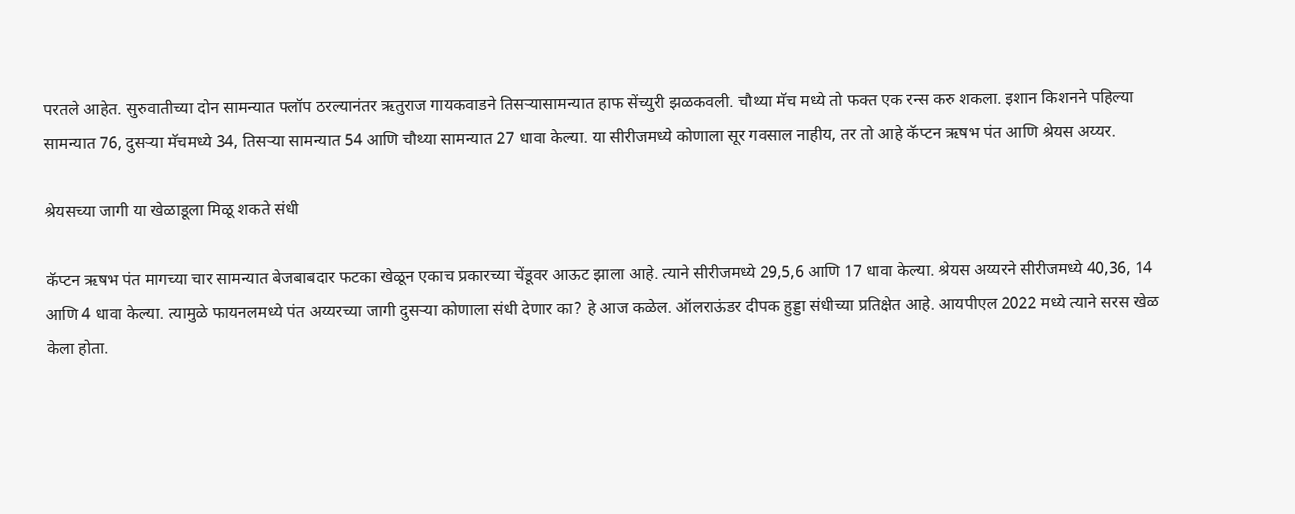परतले आहेत. सुरुवातीच्या दोन सामन्यात फ्लॉप ठरल्यानंतर ऋतुराज गायकवाडने तिसऱ्यासामन्यात हाफ सेंच्युरी झळकवली. चौथ्या मॅच मध्ये तो फक्त एक रन्स करु शकला. इशान किशनने पहिल्या सामन्यात 76, दुसऱ्या मॅचमध्ये 34, तिसऱ्या सामन्यात 54 आणि चौथ्या सामन्यात 27 धावा केल्या. या सीरीजमध्ये कोणाला सूर गवसाल नाहीय, तर तो आहे कॅप्टन ऋषभ पंत आणि श्रेयस अय्यर.

श्रेयसच्या जागी या खेळाडूला मिळू शकते संधी

कॅप्टन ऋषभ पंत मागच्या चार सामन्यात बेजबाबदार फटका खेळून एकाच प्रकारच्या चेंडूवर आऊट झाला आहे. त्याने सीरीजमध्ये 29,5,6 आणि 17 धावा केल्या. श्रेयस अय्यरने सीरीजमध्ये 40,36, 14 आणि 4 धावा केल्या. त्यामुळे फायनलमध्ये पंत अय्यरच्या जागी दुसऱ्या कोणाला संधी देणार का? हे आज कळेल. ऑलराऊंडर दीपक हुड्डा संधीच्या प्रतिक्षेत आहे. आयपीएल 2022 मध्ये त्याने सरस खेळ केला होता.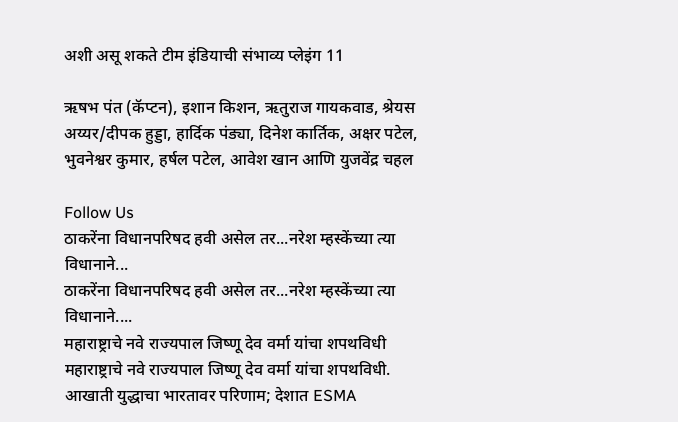अशी असू शकते टीम इंडियाची संभाव्य प्लेइंग 11

ऋषभ पंत (कॅप्टन), इशान किशन, ऋतुराज गायकवाड, श्रेयस अय्यर/दीपक हुड्डा, हार्दिक पंड्या, दिनेश कार्तिक, अक्षर पटेल, भुवनेश्वर कुमार, हर्षल पटेल, आवेश खान आणि युजवेंद्र चहल

Follow Us
ठाकरेंना विधानपरिषद हवी असेल तर...नरेश म्हस्केंच्या त्या विधानाने...
ठाकरेंना विधानपरिषद हवी असेल तर...नरेश म्हस्केंच्या त्या विधानाने....
महाराष्ट्राचे नवे राज्यपाल जिष्णू देव वर्मा यांचा शपथविधी
महाराष्ट्राचे नवे राज्यपाल जिष्णू देव वर्मा यांचा शपथविधी.
आखाती युद्धाचा भारतावर परिणाम; देशात ESMA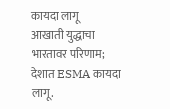कायदा लागू
आखाती युद्धाचा भारतावर परिणाम; देशात ESMA कायदा लागू.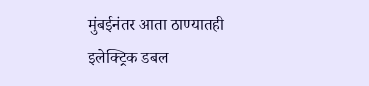मुंबईनंतर आता ठाण्यातही इलेक्ट्रिक डबल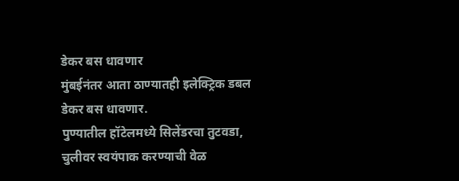डेकर बस धावणार
मुंबईनंतर आता ठाण्यातही इलेक्ट्रिक डबल डेकर बस धावणार.
पुण्यातील हॉटेलमध्ये सिलेंडरचा तुटवडा, चुलीवर स्वयंपाक करण्याची वेळ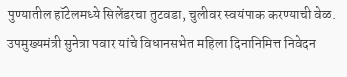पुण्यातील हॉटेलमध्ये सिलेंडरचा तुटवडा, चुलीवर स्वयंपाक करण्याची वेळ.
उपमुख्यमंत्री सुनेत्रा पवार यांचे विधानसभेत महिला दिनानिमित्त निवेदन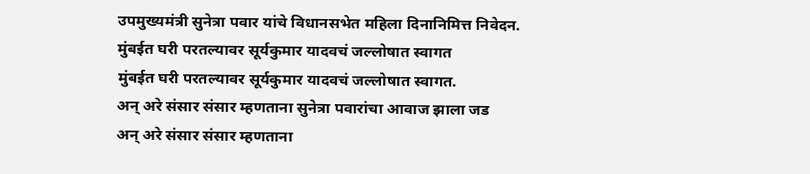उपमुख्यमंत्री सुनेत्रा पवार यांचे विधानसभेत महिला दिनानिमित्त निवेदन.
मुंबईत घरी परतल्यावर सूर्यकुमार यादवचं जल्लोषात स्वागत
मुंबईत घरी परतल्यावर सूर्यकुमार यादवचं जल्लोषात स्वागत.
अन् अरे संसार संसार म्हणताना सुनेत्रा पवारांचा आवाज झाला जड
अन् अरे संसार संसार म्हणताना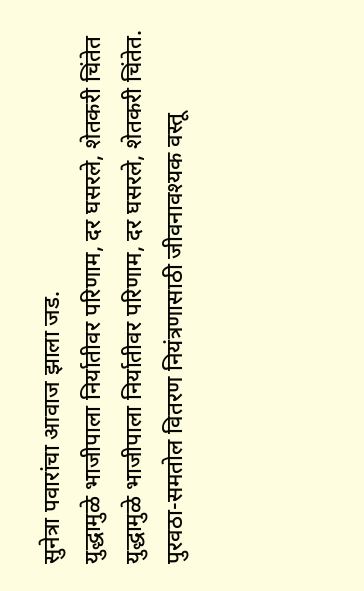सुनेत्रा पवारांचा आवाज झाला जड.
युद्धामुळे भाजीपाला निर्यातीवर परिणाम, दर घसरले, शेतकरी चिंतेत
युद्धामुळे भाजीपाला निर्यातीवर परिणाम, दर घसरले, शेतकरी चिंतेत.
पुरवठा-समतोल वितरण नियंत्रणासाठी जीवनावश्यक वस्तू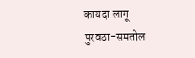कायदा लागू
पुरवठा-समतोल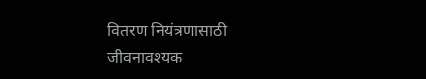वितरण नियंत्रणासाठी जीवनावश्यक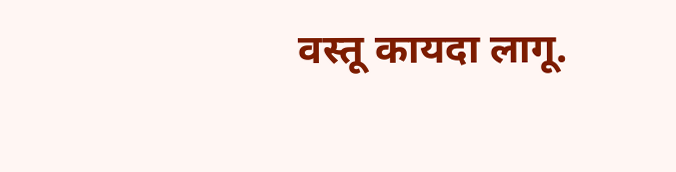वस्तू कायदा लागू.